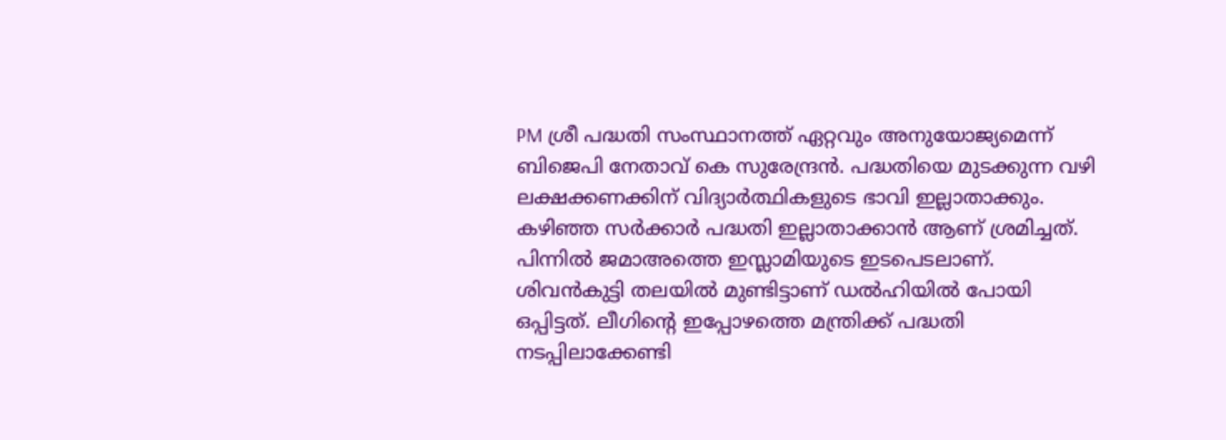PM ശ്രീ പദ്ധതി സംസ്ഥാനത്ത് ഏറ്റവും അനുയോജ്യമെന്ന് ബിജെപി നേതാവ് കെ സുരേന്ദ്രൻ. പദ്ധതിയെ മുടക്കുന്ന വഴി ലക്ഷക്കണക്കിന് വിദ്യാർത്ഥികളുടെ ഭാവി ഇല്ലാതാക്കും. കഴിഞ്ഞ സർക്കാർ പദ്ധതി ഇല്ലാതാക്കാൻ ആണ് ശ്രമിച്ചത്. പിന്നിൽ ജമാഅത്തെ ഇസ്ലാമിയുടെ ഇടപെടലാണ്. ശിവൻകുട്ടി തലയിൽ മുണ്ടിട്ടാണ് ഡൽഹിയിൽ പോയി ഒപ്പിട്ടത്. ലീഗിന്റെ ഇപ്പോഴത്തെ മന്ത്രിക്ക് പദ്ധതി നടപ്പിലാക്കേണ്ടി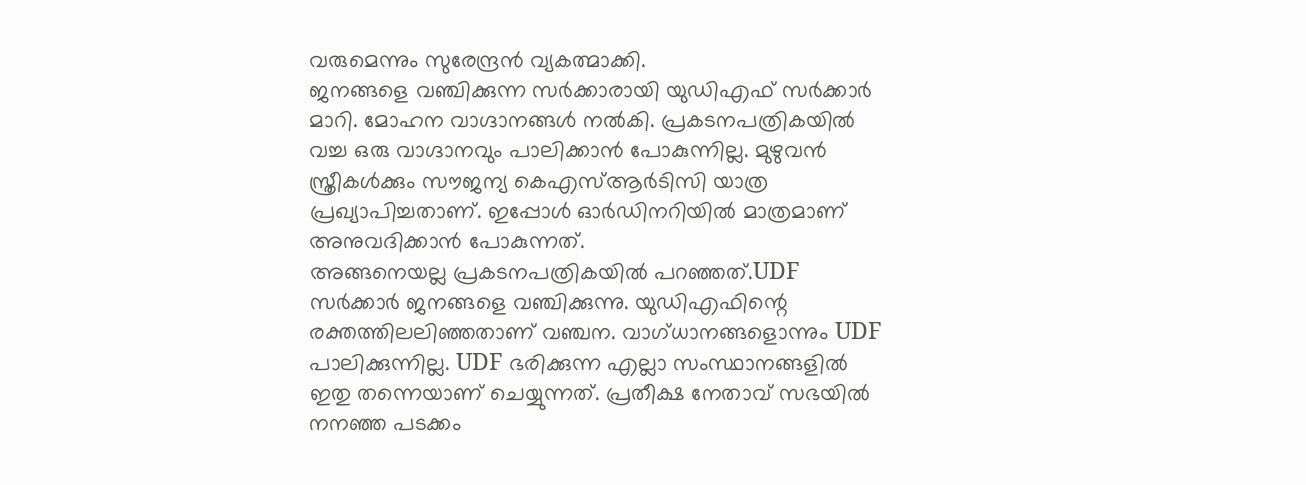വരുമെന്നും സുരേന്ദ്രൻ വ്യകത്മാക്കി.
ജനങ്ങളെ വഞ്ചിക്കുന്ന സർക്കാരായി യുഡിഎഫ് സർക്കാർ മാറി. മോഹന വാഗ്ദാനങ്ങൾ നൽകി. പ്രകടനപത്രികയിൽ വച്ച ഒരു വാഗ്ദാനവും പാലിക്കാൻ പോകുന്നില്ല. മുഴുവൻ സ്ത്രീകൾക്കും സൗജന്യ കെഎസ്ആർടിസി യാത്ര പ്രഖ്യാപിച്ചതാണ്. ഇപ്പോൾ ഓർഡിനറിയിൽ മാത്രമാണ് അനുവദിക്കാൻ പോകുന്നത്.
അങ്ങനെയല്ല പ്രകടനപത്രികയിൽ പറഞ്ഞത്.UDF സർക്കാർ ജനങ്ങളെ വഞ്ചിക്കുന്നു. യുഡിഎഫിന്റെ രക്തത്തിലലിഞ്ഞതാണ് വഞ്ചന. വാഗ്ധാനങ്ങളൊന്നും UDF പാലിക്കുന്നില്ല. UDF ഭരിക്കുന്ന എല്ലാ സംസ്ഥാനങ്ങളിൽ ഇതു തന്നെയാണ് ചെയ്യുന്നത്. പ്രതീക്ഷ നേതാവ് സഭയിൽ നനഞ്ഞ പടക്കം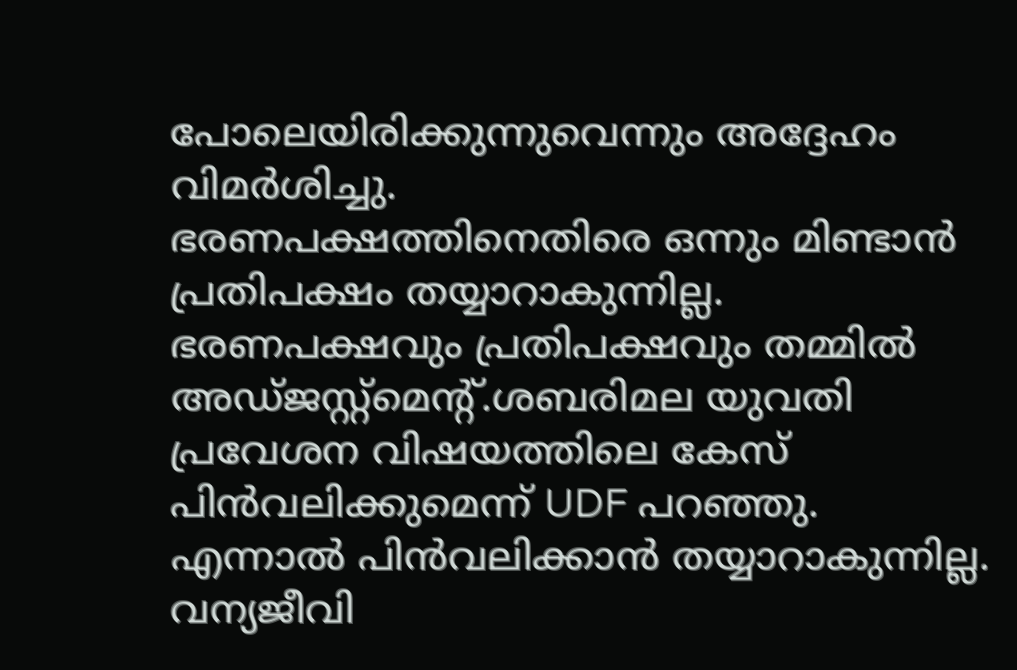പോലെയിരിക്കുന്നുവെന്നും അദ്ദേഹം വിമർശിച്ചു.
ഭരണപക്ഷത്തിനെതിരെ ഒന്നും മിണ്ടാൻ പ്രതിപക്ഷം തയ്യാറാകുന്നില്ല. ഭരണപക്ഷവും പ്രതിപക്ഷവും തമ്മിൽ അഡ്ജസ്റ്റ്മെന്റ്.ശബരിമല യുവതി പ്രവേശന വിഷയത്തിലെ കേസ് പിൻവലിക്കുമെന്ന് UDF പറഞ്ഞു. എന്നാൽ പിൻവലിക്കാൻ തയ്യാറാകുന്നില്ല.
വന്യജീവി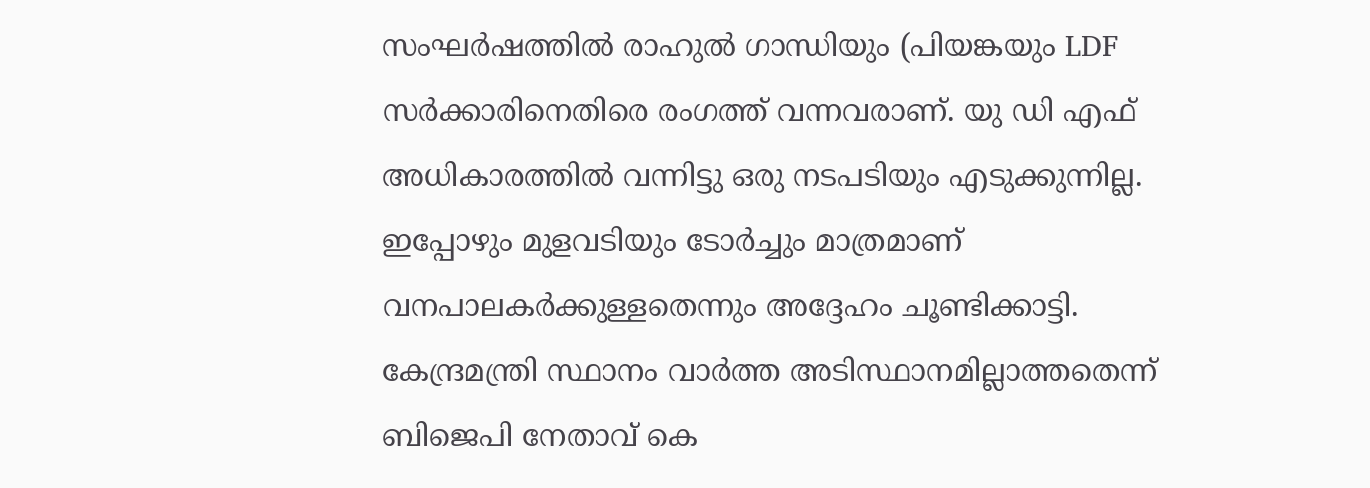സംഘർഷത്തിൽ രാഹുൽ ഗാന്ധിയും (പിയങ്കയും LDF സർക്കാരിനെതിരെ രംഗത്ത് വന്നവരാണ്. യു ഡി എഫ് അധികാരത്തിൽ വന്നിട്ടു ഒരു നടപടിയും എടുക്കുന്നില്ല. ഇപ്പോഴും മുളവടിയും ടോർച്ചും മാത്രമാണ് വനപാലകർക്കുള്ളതെന്നും അദ്ദേഹം ചൂണ്ടിക്കാട്ടി.
കേന്ദ്രമന്ത്രി സ്ഥാനം വാർത്ത അടിസ്ഥാനമില്ലാത്തതെന്ന് ബിജെപി നേതാവ് കെ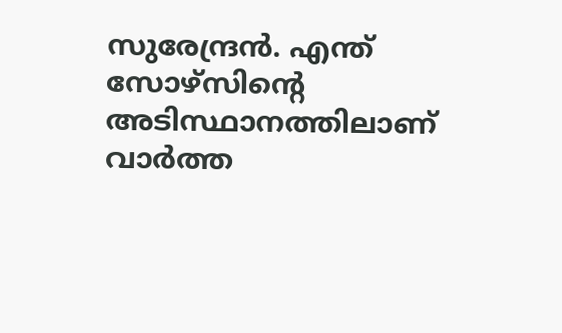സുരേന്ദ്രൻ. എന്ത് സോഴ്സിന്റെ അടിസ്ഥാനത്തിലാണ് വാർത്ത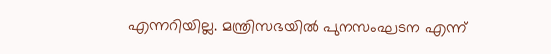എന്നറിയില്ല. മന്ത്രിസഭയിൽ പുനസംഘടന എന്ന്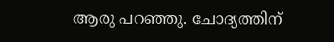ആരു പറഞ്ഞു. ചോദ്യത്തിന്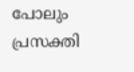പോലും പ്രസക്തി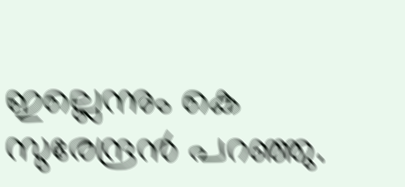ഇല്ലെന്നും കെ സുരേന്ദ്രൻ പറഞ്ഞു.